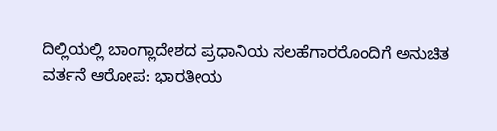ದಿಲ್ಲಿಯಲ್ಲಿ ಬಾಂಗ್ಲಾದೇಶದ ಪ್ರಧಾನಿಯ ಸಲಹೆಗಾರರೊಂದಿಗೆ ಅನುಚಿತ ವರ್ತನೆ ಆರೋಪ: ಭಾರತೀಯ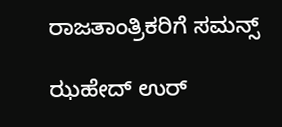ರಾಜತಾಂತ್ರಿಕರಿಗೆ ಸಮನ್ಸ್

ಝಹೇದ್ ಉರ್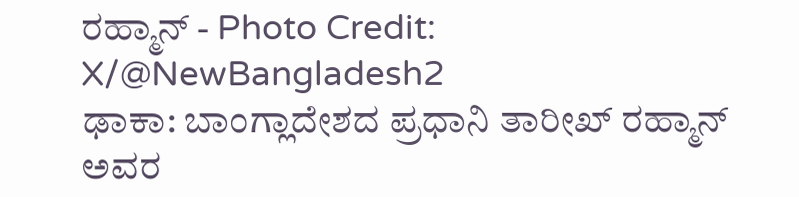ರಹ್ಮಾನ್ - Photo Credit: X/@NewBangladesh2
ಢಾಕಾ: ಬಾಂಗ್ಲಾದೇಶದ ಪ್ರಧಾನಿ ತಾರೀಖ್ ರಹ್ಮಾನ್ ಅವರ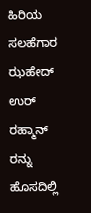ಹಿರಿಯ ಸಲಹೆಗಾರ ಝಹೇದ್ ಉರ್ ರಹ್ಮಾನ್ ರನ್ನು ಹೊಸದಿಲ್ಲಿ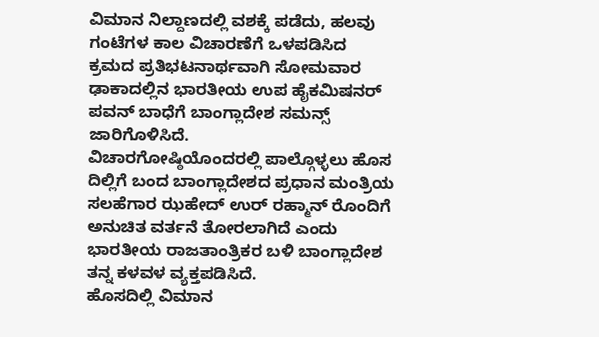ವಿಮಾನ ನಿಲ್ದಾಣದಲ್ಲಿ ವಶಕ್ಕೆ ಪಡೆದು, ಹಲವು ಗಂಟೆಗಳ ಕಾಲ ವಿಚಾರಣೆಗೆ ಒಳಪಡಿಸಿದ ಕ್ರಮದ ಪ್ರತಿಭಟನಾರ್ಥವಾಗಿ ಸೋಮವಾರ ಢಾಕಾದಲ್ಲಿನ ಭಾರತೀಯ ಉಪ ಹೈಕಮಿಷನರ್ ಪವನ್ ಬಾಧೆಗೆ ಬಾಂಗ್ಲಾದೇಶ ಸಮನ್ಸ್ ಜಾರಿಗೊಳಿಸಿದೆ.
ವಿಚಾರಗೋಷ್ಠಿಯೊಂದರಲ್ಲಿ ಪಾಲ್ಗೊಳ್ಳಲು ಹೊಸ ದಿಲ್ಲಿಗೆ ಬಂದ ಬಾಂಗ್ಲಾದೇಶದ ಪ್ರಧಾನ ಮಂತ್ರಿಯ ಸಲಹೆಗಾರ ಝಹೇದ್ ಉರ್ ರಹ್ಮಾನ್ ರೊಂದಿಗೆ ಅನುಚಿತ ವರ್ತನೆ ತೋರಲಾಗಿದೆ ಎಂದು ಭಾರತೀಯ ರಾಜತಾಂತ್ರಿಕರ ಬಳಿ ಬಾಂಗ್ಲಾದೇಶ ತನ್ನ ಕಳವಳ ವ್ಯಕ್ತಪಡಿಸಿದೆ.
ಹೊಸದಿಲ್ಲಿ ವಿಮಾನ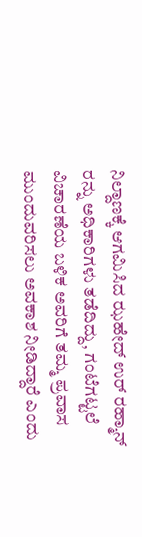ನಿಲ್ದಾಣಕ್ಕೆ ಆಗಮಿಸಿದ ಝಹೇದ್ ಉರ್ ರಹ್ಮಾನ್ ರನ್ನು ಅಧಿಕಾರಿಗಳು ತಡೆದಿದ್ದು, ಗಂಟೆಗಟ್ಟಲೆ ವಿಚಾರಣೆಯ ಬಳಿಕ ಅವರಿಗೆ ತಮ್ಮ ಪ್ರವಾಸ ಮುಂದುವರಿಸಲು ಅವಕಾಶ ನೀಡಿದ್ದಾರೆ ಎಂದು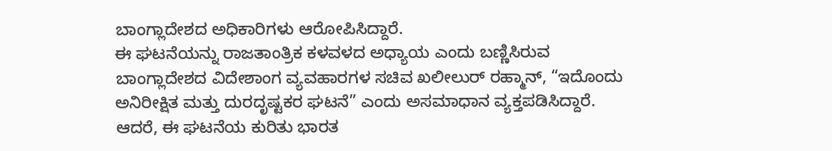ಬಾಂಗ್ಲಾದೇಶದ ಅಧಿಕಾರಿಗಳು ಆರೋಪಿಸಿದ್ದಾರೆ.
ಈ ಘಟನೆಯನ್ನು ರಾಜತಾಂತ್ರಿಕ ಕಳವಳದ ಅಧ್ಯಾಯ ಎಂದು ಬಣ್ಣಿಸಿರುವ ಬಾಂಗ್ಲಾದೇಶದ ವಿದೇಶಾಂಗ ವ್ಯವಹಾರಗಳ ಸಚಿವ ಖಲೀಲುರ್ ರಹ್ಮಾನ್, “ಇದೊಂದು ಅನಿರೀಕ್ಷಿತ ಮತ್ತು ದುರದೃಷ್ಟಕರ ಘಟನೆ” ಎಂದು ಅಸಮಾಧಾನ ವ್ಯಕ್ತಪಡಿಸಿದ್ದಾರೆ.
ಆದರೆ, ಈ ಘಟನೆಯ ಕುರಿತು ಭಾರತ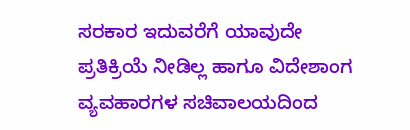ಸರಕಾರ ಇದುವರೆಗೆ ಯಾವುದೇ ಪ್ರತಿಕ್ರಿಯೆ ನೀಡಿಲ್ಲ ಹಾಗೂ ವಿದೇಶಾಂಗ ವ್ಯವಹಾರಗಳ ಸಚಿವಾಲಯದಿಂದ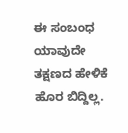ಈ ಸಂಬಂಧ ಯಾವುದೇ ತಕ್ಷಣದ ಹೇಳಿಕೆ ಹೊರ ಬಿದ್ದಿಲ್ಲ.